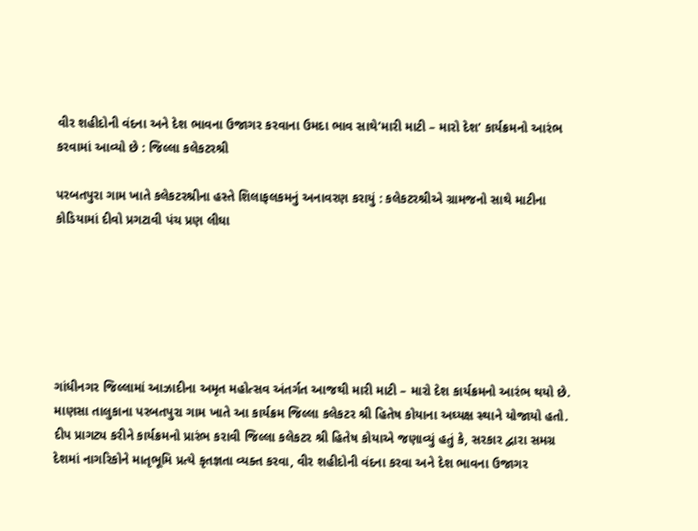વીર શહીદોની વંદના અને દેશ ભાવના ઉજાગર કરવાના ઉમદા ભાવ સાથે’મારી માટી – મારો દેશ’ કાર્યક્રમનો આરંભ કરવામાં આવ્યો છે : જિલ્લા કલેકટરશ્રી

પરબતપુરા ગામ ખાતે કલેકટરશ્રીના હસ્તે શિલાફલકમનું અનાવરણ કરાયું : કલેકટરશ્રીએ ગ્રામજનો સાથે માટીના કોડિયામાં દીવો પ્રગટાવી પંચ પ્રણ લીઘા






ગાંધીનગર જિલ્લામાં આઝાદીના અમૃત મહોત્સવ અંતર્ગત આજથી મારી માટી – મારો દેશ કાર્યક્રમનો આરંભ થયો છે. માણસા તાલુકાના પરબતપુરા ગામ ખાતે આ કાર્યક્રમ જિલ્લા કલેકટર શ્રી હિતેષ કોયાના અઘ્યક્ષ સ્થાને યોજાયો હતો.
દીપ પ્રાગટ્ય કરીને કાર્યક્રમનો પ્રારંભ કરાવી જિલ્લા કલેકટર શ્રી હિતેષ કોયાએ જણાવ્યું હતું કે, સરકાર દ્વારા સમગ્ર દેશમાં નાગરિકોને માતૃભૂમિ પ્રત્યે કૃતજ્ઞતા વ્યક્ત કરવા, વીર શહીદોની વંદના કરવા અને દેશ ભાવના ઉજાગર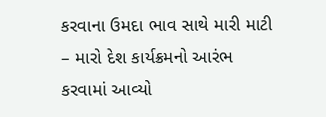કરવાના ઉમદા ભાવ સાથે મારી માટી – મારો દેશ કાર્યક્રમનો આરંભ કરવામાં આવ્યો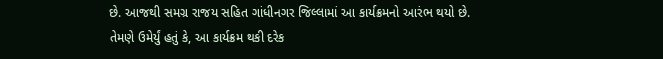છે. આજથી સમગ્ર રાજય સહિત ગાંધીનગર જિલ્લામાં આ કાર્યક્રમનો આરંભ થયો છે.
તેમણે ઉમેર્યું હતું કે, આ કાર્યક્રમ થકી દરેક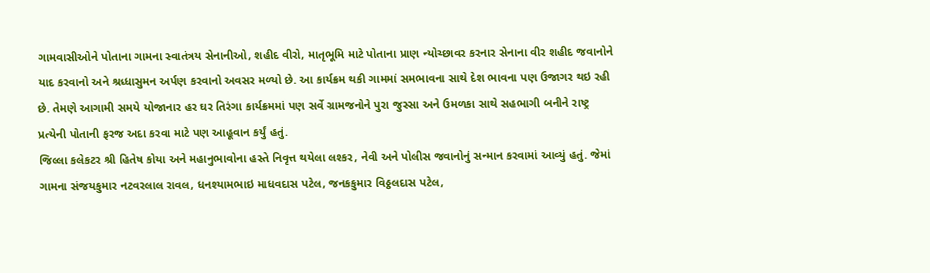ગામવાસીઓને પોતાના ગામના સ્વાતંત્રય સેનાનીઓ, શહીદ વીરો, માતૃભૂમિ માટે પોતાના પ્રાણ ન્યોચ્છાવર કરનાર સેનાના વીર શહીદ જવાનોને યાદ કરવાનો અને શ્રધ્ધાસુમન અર્પણ કરવાનો અવસર મળ્યો છે. આ કાર્યક્રમ થકી ગામમાં સમભાવના સાથે દેશ ભાવના પણ ઉજાગર થઇ રહી છે. તેમણે આગામી સમયે યોજાનાર હર ઘર તિરંગા કાર્યક્રમમાં પણ સર્વે ગ્રામજનોને પુરા જુસ્સા અને ઉમળકા સાથે સહભાગી બનીને રાષ્ટ્ર પ્રત્યેની પોતાની ફરજ અદા કરવા માટે પણ આહૂવાન કર્યું હતું.
જિલ્લા કલેકટર શ્રી હિતેષ કોયા અને મહાનુભાવોના હસ્તે નિવૃત્ત થયેલા લશ્કર, નેવી અને પોલીસ જવાનોનું સન્માન કરવામાં આવ્યું હતું. જેમાં ગામના સંજયકુમાર નટવરલાલ રાવલ, ધનશ્યામભાઇ માધવદાસ પટેલ, જનકકુમાર વિઠ્ઠલદાસ પટેલ,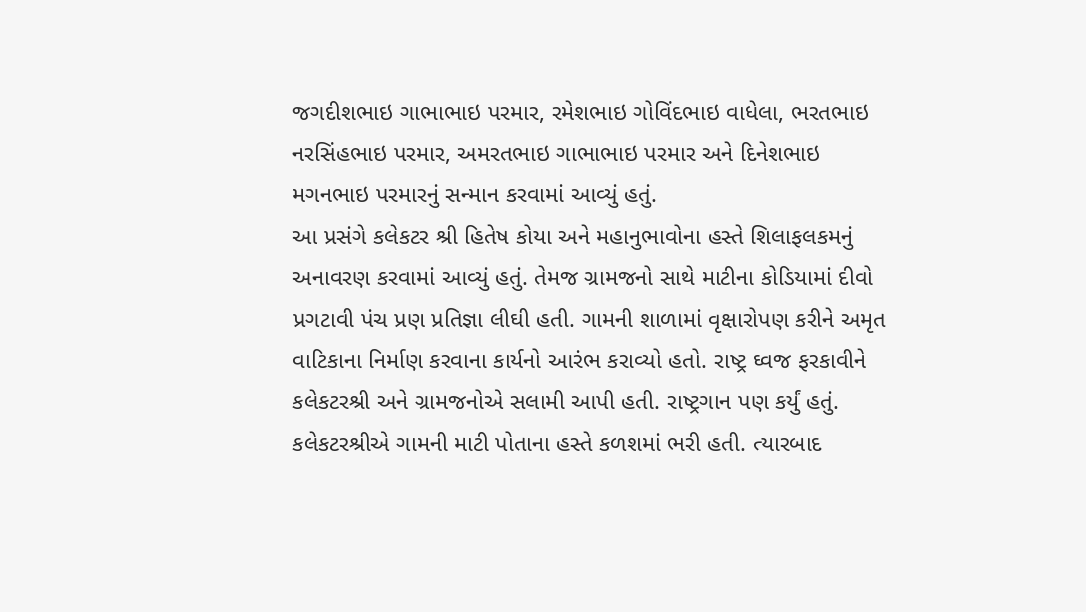જગદીશભાઇ ગાભાભાઇ પરમાર, રમેશભાઇ ગોવિંદભાઇ વાધેલા, ભરતભાઇ નરસિંહભાઇ પરમાર, અમરતભાઇ ગાભાભાઇ પરમાર અને દિનેશભાઇ મગનભાઇ પરમારનું સન્માન કરવામાં આવ્યું હતું.
આ પ્રસંગે કલેકટર શ્રી હિતેષ કોયા અને મહાનુભાવોના હસ્તે શિલાફલકમનું અનાવરણ કરવામાં આવ્યું હતું. તેમજ ગ્રામજનો સાથે માટીના કોડિયામાં દીવો પ્રગટાવી પંચ પ્રણ પ્રતિજ્ઞા લીઘી હતી. ગામની શાળામાં વૃક્ષારોપણ કરીને અમૃત વાટિકાના નિર્માણ કરવાના કાર્યનો આરંભ કરાવ્યો હતો. રાષ્ટ્ર ઘ્વજ ફરકાવીને કલેકટરશ્રી અને ગ્રામજનોએ સલામી આપી હતી. રાષ્ટ્રગાન પણ કર્યું હતું. કલેકટરશ્રીએ ગામની માટી પોતાના હસ્તે કળશમાં ભરી હતી. ત્યારબાદ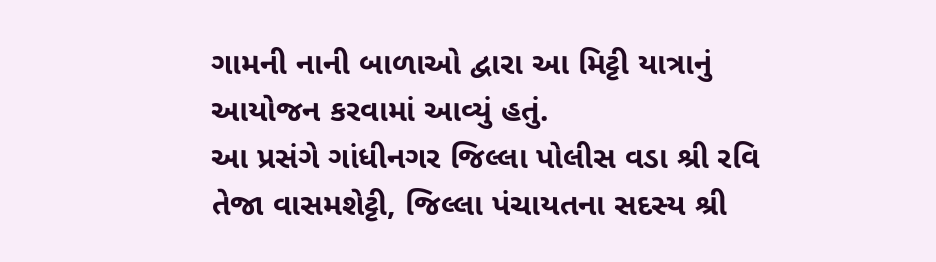ગામની નાની બાળાઓ દ્વારા આ મિટ્ટી યાત્રાનું આયોજન કરવામાં આવ્યું હતું.
આ પ્રસંગે ગાંધીનગર જિલ્લા પોલીસ વડા શ્રી રવિ તેજા વાસમશેટ્ટી, જિલ્લા પંચાયતના સદસ્ય શ્રી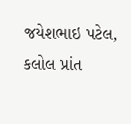જયેશભાઇ પટેલ, કલોલ પ્રાંત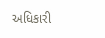અધિકારી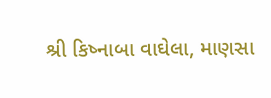શ્રી કિષ્નાબા વાઘેલા, માણસા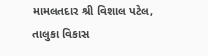મામલતદાર શ્રી વિશાલ પટેલ, તાલુકા વિકાસ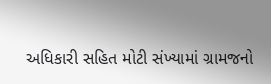અધિકારી સહિત મોટી સંખ્યામાં ગ્રામજનો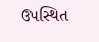ઉપસ્થિત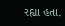રહ્યા હતા.